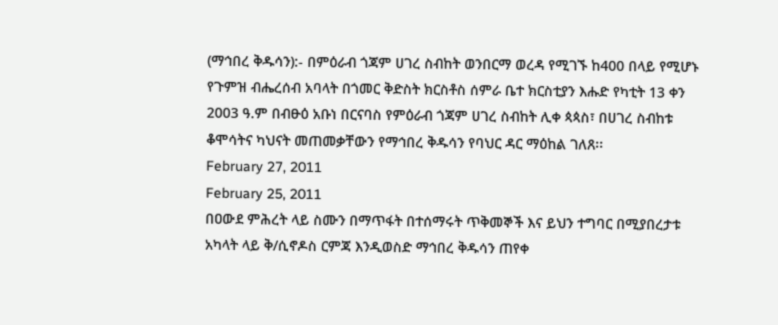(ማኅበረ ቅዱሳን):- በምዕራብ ጎጃም ሀገረ ስብከት ወንበርማ ወረዳ የሚገኙ ከ400 በላይ የሚሆኑ የጉምዝ ብሔረሰብ አባላት በጎመር ቅድስት ክርስቶስ ሰምራ ቤተ ክርስቲያን እሑድ የካቲት 13 ቀን 2003 ዓ.ም በብፁዕ አቡነ በርናባስ የምዕራብ ጎጃም ሀገረ ስብከት ሊቀ ጳጳስ፣ በሀገረ ስብከቱ ቆሞሳትና ካህናት መጠመቃቸውን የማኅበረ ቅዱሳን የባህር ዳር ማዕከል ገለጸ፡፡
February 27, 2011
February 25, 2011
በዐውደ ምሕረት ላይ ስሙን በማጥፋት በተሰማሩት ጥቅመኞች እና ይህን ተግባር በሚያበረታቱ አካላት ላይ ቅ/ሲኖዶስ ርምጃ እንዲወስድ ማኅበረ ቅዱሳን ጠየቀ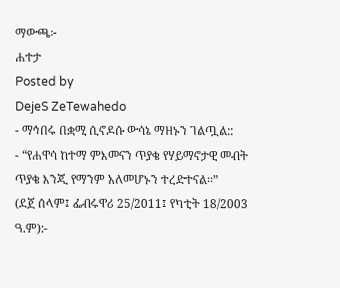ማውጫ፦
ሐተታ
Posted by
DejeS ZeTewahedo
- ማኅበሩ በቋሚ ሲኖዶሱ ውሳኔ ማዘኑን ገልጧል::
- “የሐዋሳ ከተማ ምእመናን ጥያቄ የሃይማኖታዊ መብት ጥያቄ እንጂ የማንም አለመሆኑን ተረድተናል፡፡”
(ደጀ ሰላም፤ ፌብሩዋሪ 25/2011፤ የካቲት 18/2003 ዓ.ም):-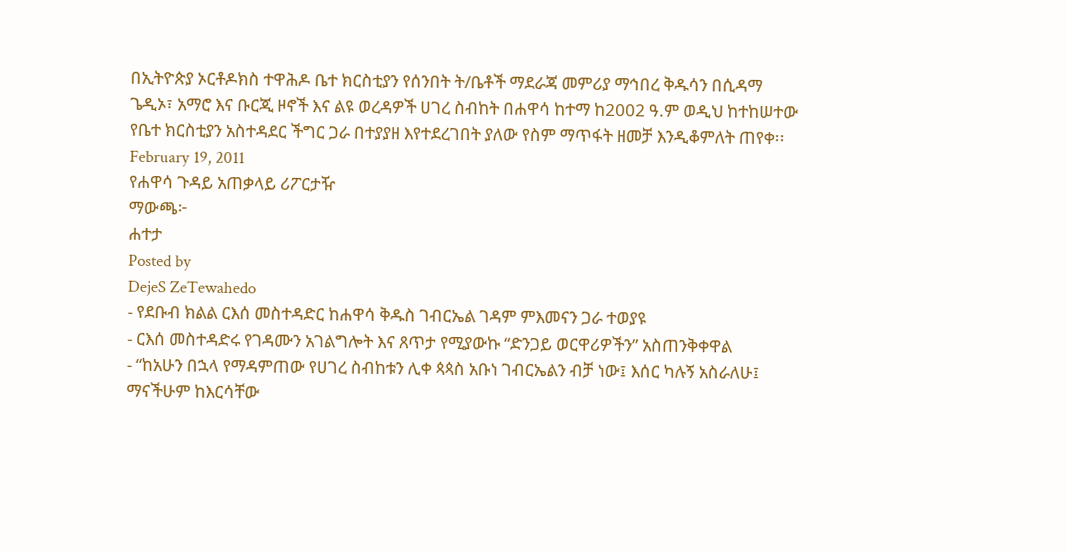በኢትዮጵያ ኦርቶዶክስ ተዋሕዶ ቤተ ክርስቲያን የሰንበት ት/ቤቶች ማደራጃ መምሪያ ማኅበረ ቅዱሳን በሲዳማ ጌዲኦ፣ አማሮ እና ቡርጂ ዞኖች እና ልዩ ወረዳዎች ሀገረ ስብከት በሐዋሳ ከተማ ከ2002 ዓ.ም ወዲህ ከተከሠተው የቤተ ክርስቲያን አስተዳደር ችግር ጋራ በተያያዘ እየተደረገበት ያለው የስም ማጥፋት ዘመቻ እንዲቆምለት ጠየቀ፡፡
February 19, 2011
የሐዋሳ ጉዳይ አጠቃላይ ሪፖርታዥ
ማውጫ፦
ሐተታ
Posted by
DejeS ZeTewahedo
- የደቡብ ክልል ርእሰ መስተዳድር ከሐዋሳ ቅዱስ ገብርኤል ገዳም ምእመናን ጋራ ተወያዩ
- ርእሰ መስተዳድሩ የገዳሙን አገልግሎት እና ጸጥታ የሚያውኩ “ድንጋይ ወርዋሪዎችን” አስጠንቅቀዋል
- “ከአሁን በኋላ የማዳምጠው የሀገረ ስብከቱን ሊቀ ጳጳስ አቡነ ገብርኤልን ብቻ ነው፤ እሰር ካሉኝ አስራለሁ፤ ማናችሁም ከእርሳቸው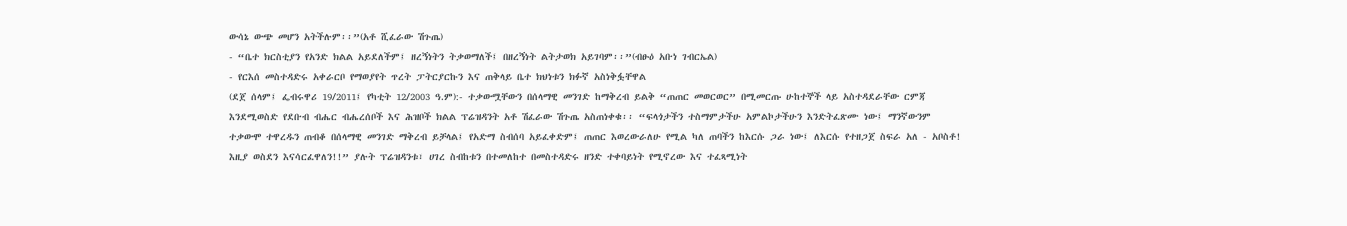ውሳኔ ውጭ መሆን አትችሉም፡፡”(አቶ ሺፈራው ሽጉጤ)
- “ቤተ ክርስቲያን የአንድ ክልል አይደለችም፤ ዘረኝነትን ትቃወማለች፤ በዘረኝነት ልትታወክ አይገባም፡፡”(ብፁዕ አቡነ ገብርኤል)
- የርእሰ መስተዳድሩ አቀራርቦ የማወያየት ጥረት ፓትርያርኩን እና ጠቅላይ ቤተ ክህነቱን ክፉኛ አስነቅፏቸዋል
(ደጀ ሰላም፤ ፌብሩዋሪ 19/2011፤ የካቲት 12/2003 ዓ.ም):- ተቃውሟቸውን በሰላማዊ መንገድ ከማቅረብ ይልቅ “ጠጠር መወርወር” በሚመርጡ ሁከተኞች ላይ አስተዳደራቸው ርምጃ እንደሚወስድ የደቡብ ብሔር ብሔረሰቦች እና ሕዝቦች ክልል ፕሬዝዳንት አቶ ሽፈራው ሽጉጤ አስጠነቀቁ፡፡ “ፍላጎታችን ተስማምታችሁ አምልኮታችሁን እንድትፈጽሙ ነው፤ ማንኛውንም ተቃውሞ ተዋረዱን ጠብቆ በሰላማዊ መንገድ ማቅረብ ይቻላል፤ የአድማ ስብሰባ አይፈቀድም፤ ጠጠር እወረውራለሁ የሚል ካለ ጠባችን ከእርሱ ጋራ ነው፤ ለእርሱ የተዘጋጀ ስፍራ አለ - አቦስቶ! እዚያ ወስደን እናሳርፈዋለን!!” ያሉት ፕሬዝዳንቱ፣ ሀገረ ስብከቱን በተመለከተ በመስተዳድሩ ዘንድ ተቀባይነት የሚኖረው እና ተፈጻሚነት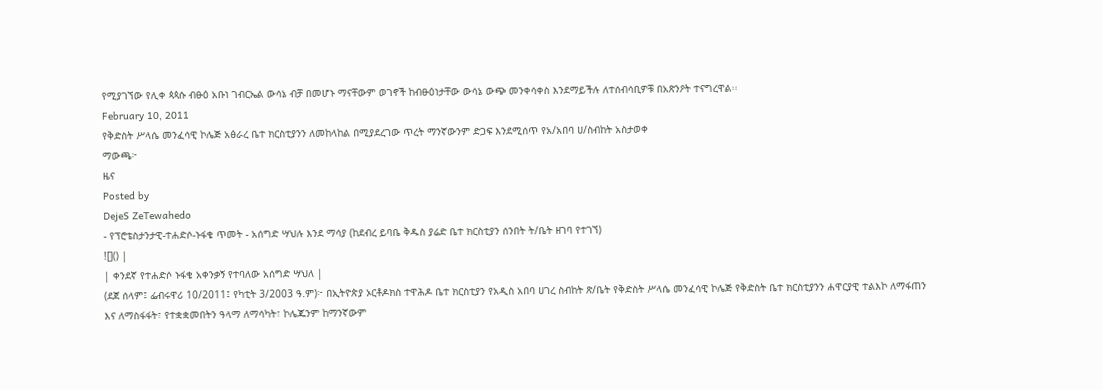የሚያገኘው የሊቀ ጳጳሱ ብፁዕ አቡነ ገብርኤል ውሳኔ ብቻ በመሆኑ ማናቸውም ወገኖች ከብፁዕነታቸው ውሳኔ ውጭ መንቀሳቀስ እንደማይችሉ ለተሰብሳቢዎቹ በአጽንዖት ተናግረዋል፡፡
February 10, 2011
የቅድስት ሥላሴ መንፈሳዊ ኮሌጅ አፅራረ ቤተ ክርስቲያንን ለመከላከል በሚያደረገው ጥረት ማንኛውንም ድጋፍ እንደሚሰጥ የአ/አበባ ሀ/ስብከት አስታወቀ
ማውጫ፦
ዜና
Posted by
DejeS ZeTewahedo
- የፕሮቴስታንታዊ-ተሐድሶ-ኑፋቄ ጥመት - አሰግድ ሣህሉ እንደ ማሳያ (ከደብረ ይባቤ ቅዱስ ያሬድ ቤተ ክርስቲያን ሰንበት ት/ቤት ዘገባ የተገኘ)
![]() |
| ቀንደኛ የተሐድሶ ኑፋቄ አቀንቃኝ የተባለው አሰግድ ሣህለ |
(ደጀ ሰላም፤ ፌብሩዋሪ 10/2011፤ የካቲት 3/2003 ዓ.ም)፦ በኢትዮጵያ ኦርቶዶክስ ተዋሕዶ ቤተ ክርስቲያን የአዲስ አበባ ሀገረ ስብከት ጽ/ቤት የቅድስት ሥላሴ መንፈሳዊ ኮሌጅ የቅድስት ቤተ ክርስቲያንን ሐዋርያዊ ተልእኮ ለማፋጠን እና ለማስፋፋት፣ የተቋቋመበትን ዓላማ ለማሳካት፣ ኮሌጁንም ከማንኛውም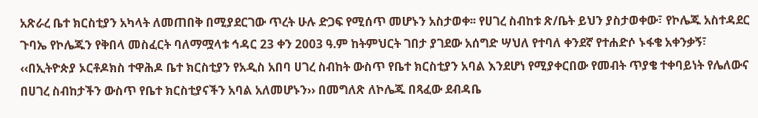አጽራረ ቤተ ክርስቲያን አካላት ለመጠበቅ በሚያደርገው ጥረት ሁሉ ድጋፍ የሚሰጥ መሆኑን አስታወቀ፡፡ የሀገረ ስብከቱ ጽ/ቤት ይህን ያስታወቀው፣ የኮሌጁ አስተዳደር ጉባኤ የኮሌጁን የቅበላ መስፈርት ባለማሟላቱ ኅዳር 23 ቀን 2003 ዓ.ም ከትምህርት ገበታ ያገደው አሰግድ ሣህለ የተባለ ቀንደኛ የተሐድሶ ኑፋቄ አቀንቃኝ፣ ‹‹በኢትዮጵያ ኦርቶዶክስ ተዋሕዶ ቤተ ክርስቲያን የአዲስ አበባ ሀገረ ስብከት ውስጥ የቤተ ክርስቲያን አባል እንደሆነ የሚያቀርበው የመብት ጥያቄ ተቀባይነት የሌለውና በሀገረ ስብከታችን ውስጥ የቤተ ክርስቲያናችን አባል አለመሆኑን›› በመግለጽ ለኮሌጁ በጻፈው ደብዳቤ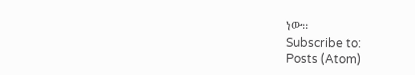ነው፡፡
Subscribe to:
Posts (Atom)